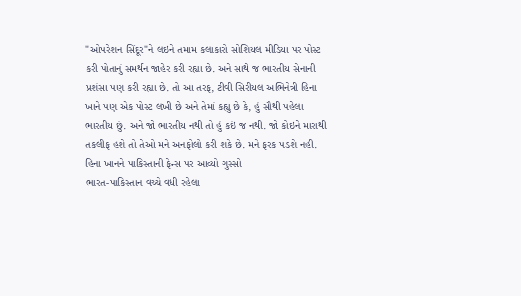"ઓપરેશન સિંદૂર"ને લઇને તમામ કલાકારો સોશિયલ મીડિયા પર પોસ્ટ કરી પોતાનું સમર્થન જાહેર કરી રહ્યા છે. અને સાથે જ ભારતીય સેનાની પ્રશંસા પણ કરી રહ્યા છે. તો આ તરફ, ટીવી સિરીયલ અભિનેત્રી હિના ખાને પણ એક પોસ્ટ લખી છે અને તેમાં કહ્યુ છે કે, હું સૌથી પહેલા ભારતીય છું. અને જો ભારતીય નથી તો હું કઇં જ નથી. જો કોઇને મારાથી તકલીફ હશે તો તેઓ મને અનફોલો કરી શકે છે. મને ફરક પડશે નહી.
હિના ખાનને પાકિસ્તાની ફેન્સ પર આવ્યો ગુસ્સો
ભારત-પાકિસ્તાન વચ્ચે વધી રહેલા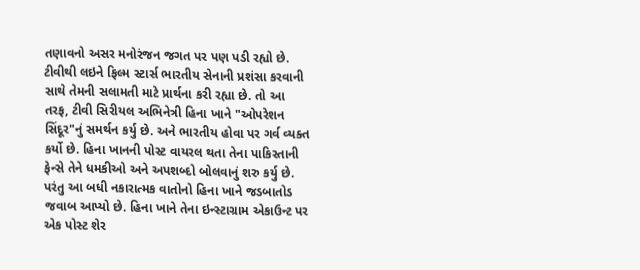તણાવનો અસર મનોરંજન જગત પર પણ પડી રહ્યો છે. ટીવીથી લઇને ફિલ્મ સ્ટાર્સ ભારતીય સેનાની પ્રશંસા કરવાની સાથે તેમની સલામતી માટે પ્રાર્થના કરી રહ્યા છે. તો આ તરફ, ટીવી સિરીયલ અભિનેત્રી હિના ખાને "ઓપરેશન સિંદૂર"નું સમર્થન કર્યુ છે. અને ભારતીય હોવા પર ગર્વ વ્યક્ત કર્યો છે. હિના ખાનની પોસ્ટ વાયરલ થતા તેના પાકિસ્તાની ફેન્સે તેને ધમકીઓ અને અપશબ્દો બોલવાનું શરુ કર્યુ છે. પરંતુ આ બધી નકારાત્મક વાતોનો હિના ખાને જડબાતોડ જવાબ આપ્યો છે. હિના ખાને તેના ઇન્સ્ટાગ્રામ એકાઉન્ટ પર એક પોસ્ટ શેર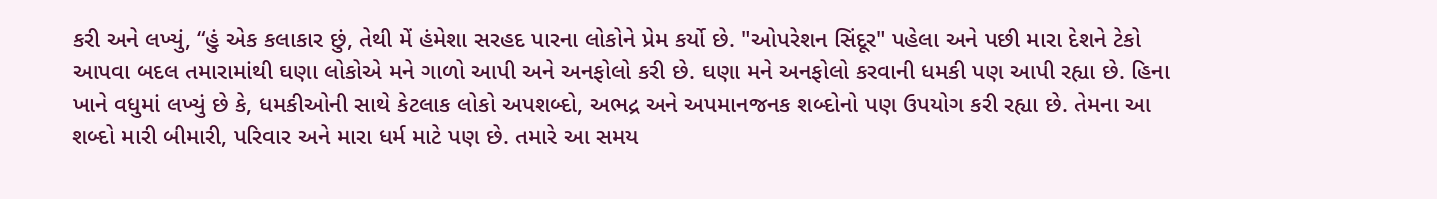કરી અને લખ્યું, “હું એક કલાકાર છું, તેથી મેં હંમેશા સરહદ પારના લોકોને પ્રેમ કર્યો છે. "ઓપરેશન સિંદૂર" પહેલા અને પછી મારા દેશને ટેકો આપવા બદલ તમારામાંથી ઘણા લોકોએ મને ગાળો આપી અને અનફોલો કરી છે. ઘણા મને અનફોલો કરવાની ધમકી પણ આપી રહ્યા છે. હિના ખાને વધુમાં લખ્યું છે કે, ધમકીઓની સાથે કેટલાક લોકો અપશબ્દો, અભદ્ર અને અપમાનજનક શબ્દોનો પણ ઉપયોગ કરી રહ્યા છે. તેમના આ શબ્દો મારી બીમારી, પરિવાર અને મારા ધર્મ માટે પણ છે. તમારે આ સમય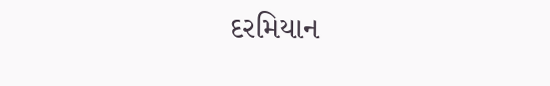દરમિયાન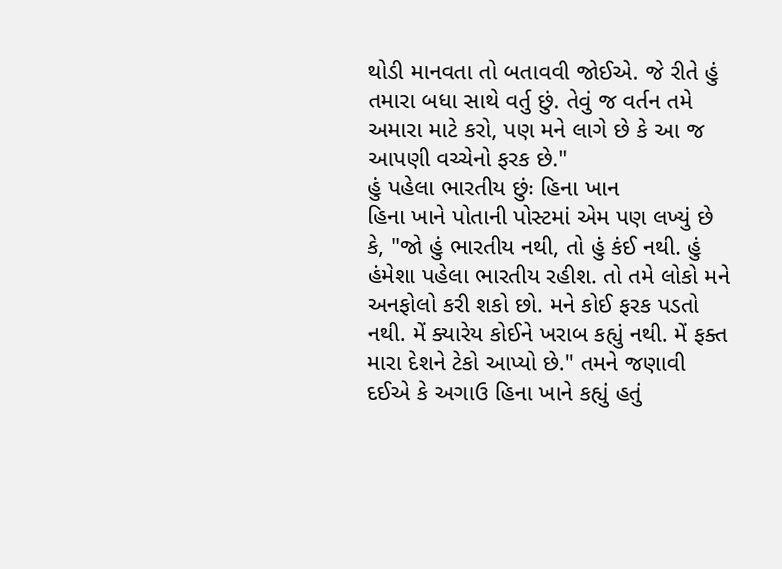થોડી માનવતા તો બતાવવી જોઈએ. જે રીતે હું તમારા બધા સાથે વર્તુ છું. તેવું જ વર્તન તમે અમારા માટે કરો, પણ મને લાગે છે કે આ જ આપણી વચ્ચેનો ફરક છે."
હું પહેલા ભારતીય છુંઃ હિના ખાન
હિના ખાને પોતાની પોસ્ટમાં એમ પણ લખ્યું છે કે, "જો હું ભારતીય નથી, તો હું કંઈ નથી. હું હંમેશા પહેલા ભારતીય રહીશ. તો તમે લોકો મને અનફોલો કરી શકો છો. મને કોઈ ફરક પડતો નથી. મેં ક્યારેય કોઈને ખરાબ કહ્યું નથી. મેં ફક્ત મારા દેશને ટેકો આપ્યો છે." તમને જણાવી દઈએ કે અગાઉ હિના ખાને કહ્યું હતું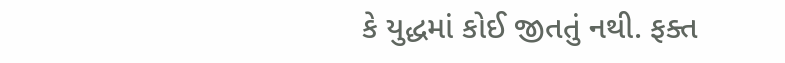કે યુદ્ધમાં કોઈ જીતતું નથી. ફક્ત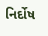નિર્દોષ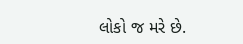લોકો જ મરે છે.